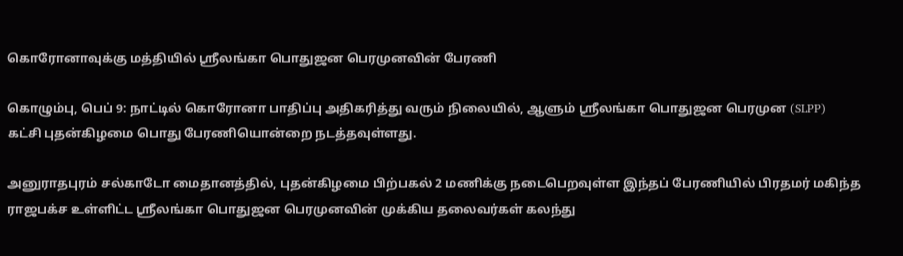கொரோனாவுக்கு மத்தியில் ஸ்ரீலங்கா பொதுஜன பெரமுனவின் பேரணி

கொழும்பு, பெப் 9: நாட்டில் கொரோனா பாதிப்பு அதிகரித்து வரும் நிலையில், ஆளும் ஸ்ரீலங்கா பொதுஜன பெரமுன (SLPP) கட்சி புதன்கிழமை பொது பேரணியொன்றை நடத்தவுள்ளது.

அனுராதபுரம் சல்காடோ மைதானத்தில், புதன்கிழமை பிற்பகல் 2 மணிக்கு நடைபெறவுள்ள இந்தப் பேரணியில் பிரதமர் மகிந்த ராஜபக்ச உள்ளிட்ட ஸ்ரீலங்கா பொதுஜன பெரமுனவின் முக்கிய தலைவர்கள் கலந்து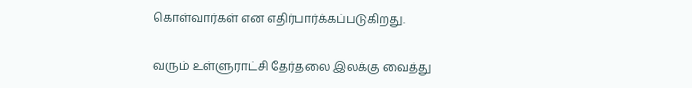கொள்வார்கள் என எதிர்பார்க்கப்படுகிறது.

வரும் உள்ளுராட்சி தேர்தலை இலக்கு வைத்து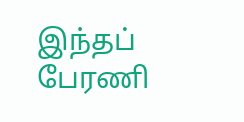இந்தப் பேரணி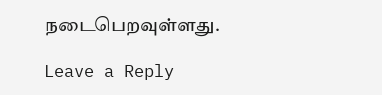நடைபெறவுள்ளது.

Leave a Reply